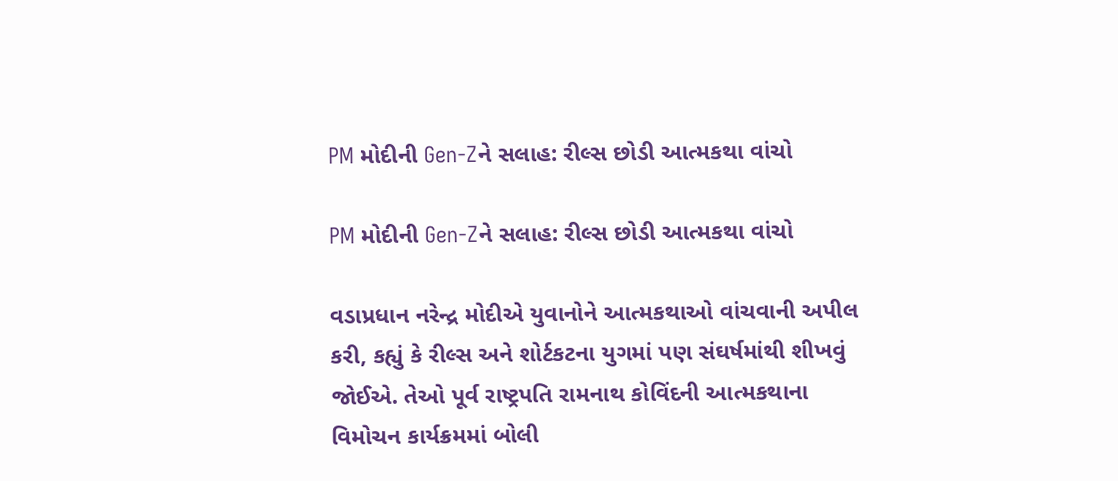PM મોદીની Gen-Zને સલાહ: રીલ્સ છોડી આત્મકથા વાંચો

PM મોદીની Gen-Zને સલાહ: રીલ્સ છોડી આત્મકથા વાંચો

વડાપ્રધાન નરેન્દ્ર મોદીએ યુવાનોને આત્મકથાઓ વાંચવાની અપીલ કરી, કહ્યું કે રીલ્સ અને શોર્ટકટના યુગમાં પણ સંઘર્ષમાંથી શીખવું જોઈએ. તેઓ પૂર્વ રાષ્ટ્રપતિ રામનાથ કોવિંદની આત્મકથાના વિમોચન કાર્યક્રમમાં બોલી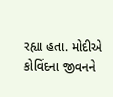રહ્યા હતા. મોદીએ કોવિંદના જીવનને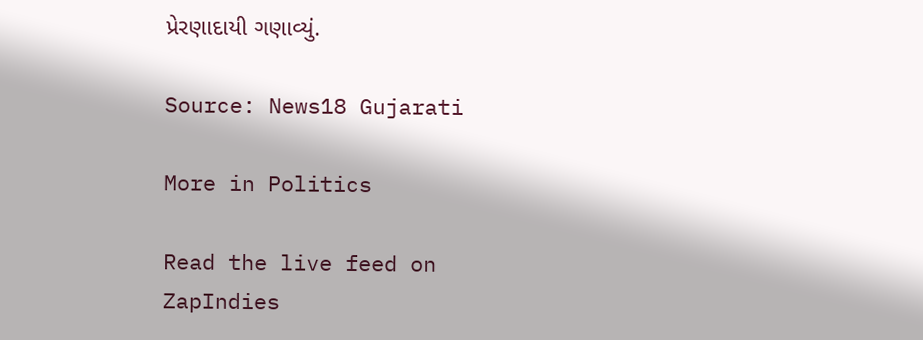પ્રેરણાદાયી ગણાવ્યું.

Source: News18 Gujarati

More in Politics

Read the live feed on ZapIndies